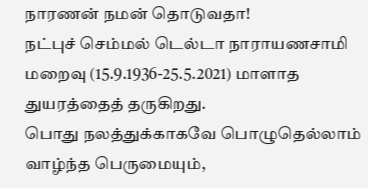நாரணன் நமன் தொடுவதா!
நட்புச் செம்மல் டெல்டா நாராயணசாமி மறைவு (15.9.1936-25.5.2021) மாளாத துயரத்தைத் தருகிறது.
பொது நலத்துக்காகவே பொழுதெல்லாம் வாழ்ந்த பெருமையும்,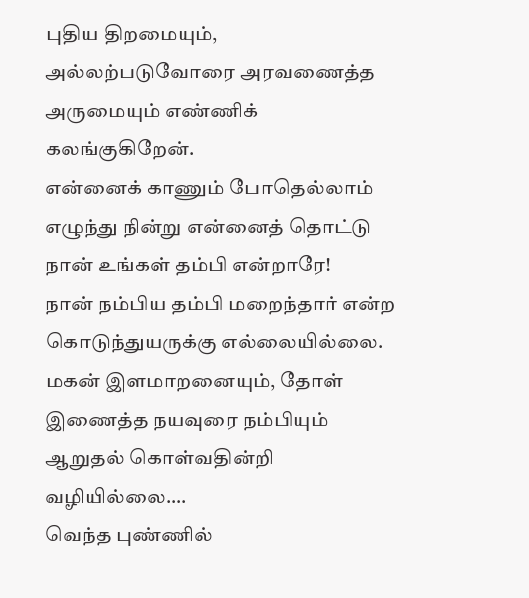புதிய திறமையும்,
அல்லற்படுவோரை அரவணைத்த அருமையும் எண்ணிக் கலங்குகிறேன்.
என்னைக் காணும் போதெல்லாம் எழுந்து நின்று என்னைத் தொட்டு நான் உங்கள் தம்பி என்றாரே!
நான் நம்பிய தம்பி மறைந்தார் என்ற கொடுந்துயருக்கு எல்லையில்லை.
மகன் இளமாறனையும், தோள் இணைத்த நயவுரை நம்பியும் ஆறுதல் கொள்வதின்றி வழியில்லை….
வெந்த புண்ணில்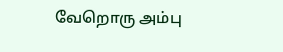வேறொரு அம்பு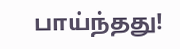பாய்ந்தது!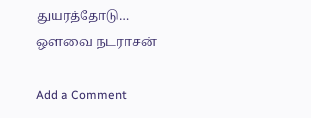துயரத்தோடு…
ஒளவை நடராசன்

Add a Comment